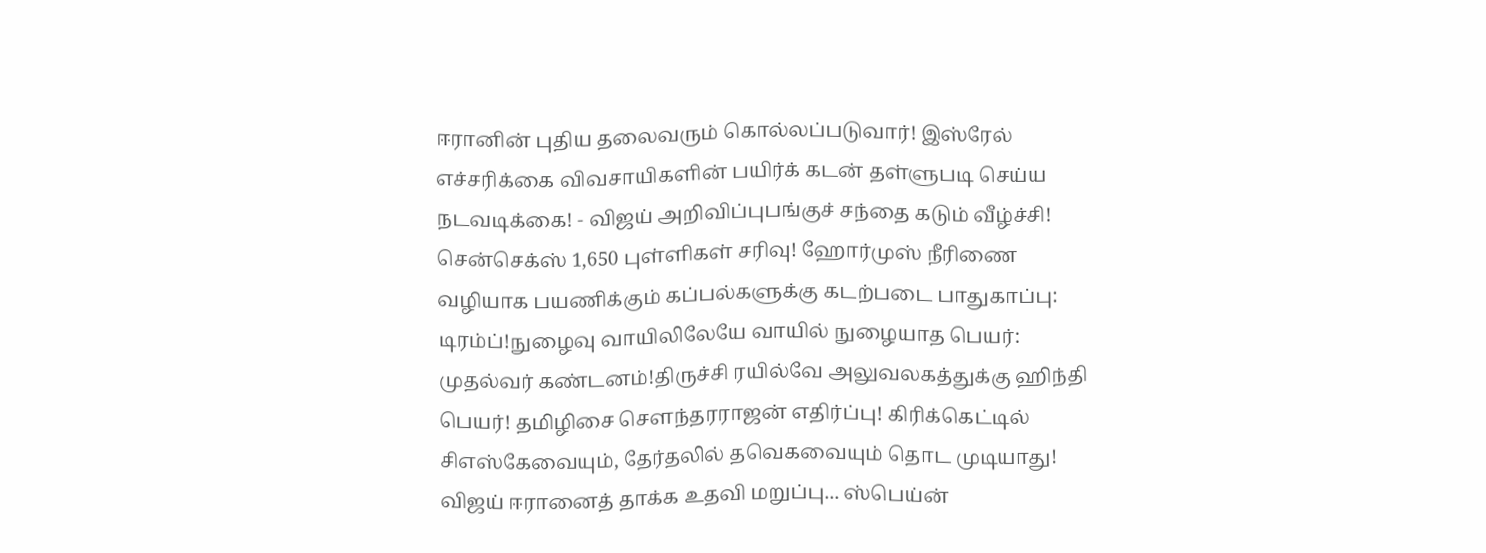ஈரானின் புதிய தலைவரும் கொல்லப்படுவார்! இஸ்ரேல் எச்சரிக்கை விவசாயிகளின் பயிர்க் கடன் தள்ளுபடி செய்ய நடவடிக்கை! - விஜய் அறிவிப்புபங்குச் சந்தை கடும் வீழ்ச்சி! சென்செக்ஸ் 1,650 புள்ளிகள் சரிவு! ஹோர்முஸ் நீரிணை வழியாக பயணிக்கும் கப்பல்களுக்கு கடற்படை பாதுகாப்பு: டிரம்ப்!நுழைவு வாயிலிலேயே வாயில் நுழையாத பெயர்: முதல்வர் கண்டனம்!திருச்சி ரயில்வே அலுவலகத்துக்கு ஹிந்தி பெயர்! தமிழிசை செளந்தரராஜன் எதிர்ப்பு! கிரிக்கெட்டில் சிஎஸ்கேவையும், தேர்தலில் தவெகவையும் தொட முடியாது! விஜய் ஈரானைத் தாக்க உதவி மறுப்பு... ஸ்பெய்ன்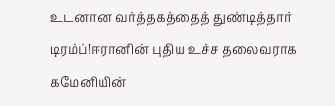உடனான வர்த்தகத்தைத் துண்டித்தார் டிரம்ப்!ஈரானின் புதிய உச்ச தலைவராக கமேனியின்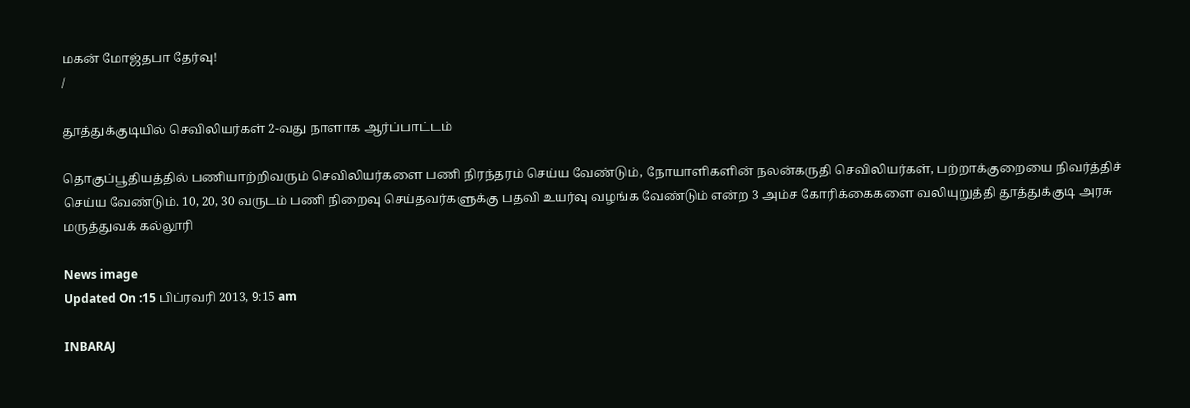மகன் மோஜ்தபா தேர்வு!
/

தூத்துக்குடியில் செவிலியர்கள் 2-வது நாளாக ஆர்ப்பாட்டம்

தொகுப்பூதியத்தில் பணியாற்றிவரும் செவிலியர்களை பணி நிரந்தரம் செய்ய வேண்டும், நோயாளிகளின் நலன்கருதி செவிலியர்கள், பற்றாக்குறையை நிவர்த்திச் செய்ய வேண்டும். 10, 20, 30 வருடம் பணி நிறைவு செய்தவர்களுக்கு பதவி உயர்வு வழங்க வேண்டும் என்ற 3 அம்ச கோரிக்கைகளை வலியுறுத்தி தூத்துக்குடி அரசு மருத்துவக் கல்லூரி

News image
Updated On :15 பிப்ரவரி 2013, 9:15 am

INBARAJ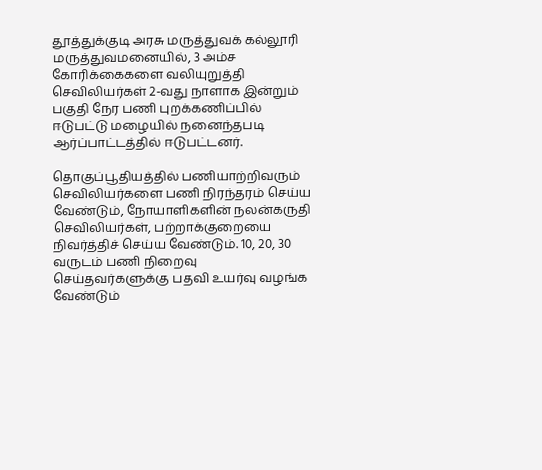தூத்துக்குடி அரசு மருத்துவக் கல்லூரி மருத்துவமனையில், 3 அம்ச கோரிக்கைகளை வலியுறுத்தி செவிலியர்கள் 2-வது நாளாக இன்றும் பகுதி நேர பணி புறக்கணிப்பில் ஈடுபட்டு மழையில் நனைந்தபடி ஆர்ப்பாட்டத்தில் ஈடுபட்டனர்.

தொகுப்பூதியத்தில் பணியாற்றிவரும் செவிலியர்களை பணி நிரந்தரம் செய்ய வேண்டும், நோயாளிகளின் நலன்கருதி செவிலியர்கள், பற்றாக்குறையை நிவர்த்திச் செய்ய வேண்டும். 10, 20, 30 வருடம் பணி நிறைவு செய்தவர்களுக்கு பதவி உயர்வு வழங்க வேண்டும்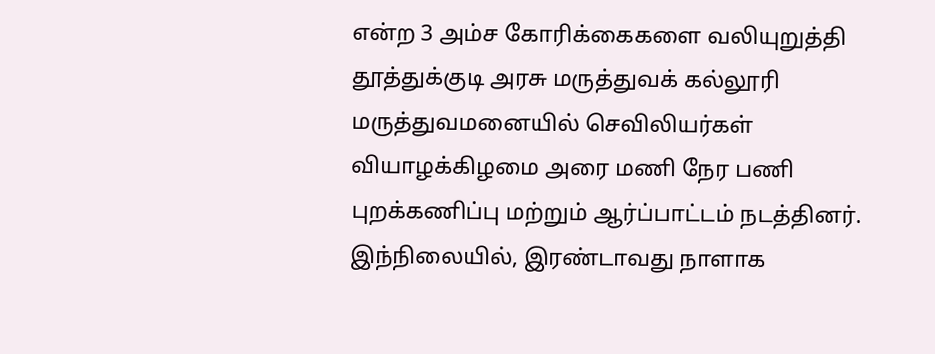என்ற 3 அம்ச கோரிக்கைகளை வலியுறுத்தி தூத்துக்குடி அரசு மருத்துவக் கல்லூரி மருத்துவமனையில் செவிலியர்கள் வியாழக்கிழமை அரை மணி நேர பணி புறக்கணிப்பு மற்றும் ஆர்ப்பாட்டம் நடத்தினர். இந்நிலையில், இரண்டாவது நாளாக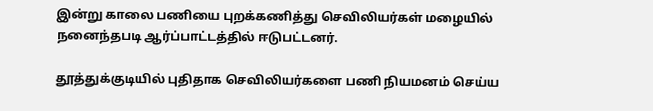இன்று காலை பணியை புறக்கணித்து செவிலியர்கள் மழையில் நனைந்தபடி ஆர்ப்பாட்டத்தில் ஈடுபட்டனர்.

தூத்துக்குடியில் புதிதாக செவிலியர்களை பணி நியமனம் செய்ய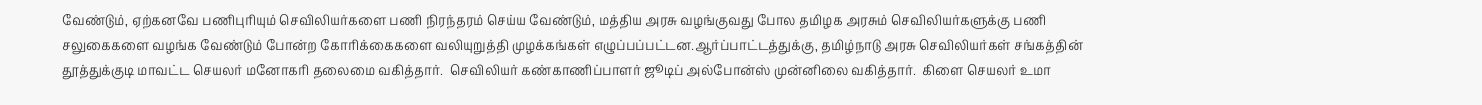வேண்டும், ஏற்கனவே பணிபுரியும் செவிலியர்களை பணி நிரந்தரம் செய்ய வேண்டும், மத்திய அரசு வழங்குவது போல தமிழக அரசும் செவிலியர்களுக்கு பணி சலுகைகளை வழங்க வேண்டும் போன்ற கோரிக்கைகளை வலியுறுத்தி முழக்கங்கள் எழுப்பப்பட்டன.ஆர்ப்பாட்டத்துக்கு, தமிழ்நாடு அரசு செவிலியர்கள் சங்கத்தின் தூத்துக்குடி மாவட்ட செயலர் மனோகரி தலைமை வகித்தார்.  செவிலியர் கண்காணிப்பாளர் ஜூடிப் அல்போன்ஸ் முன்னிலை வகித்தார்.  கிளை செயலர் உமா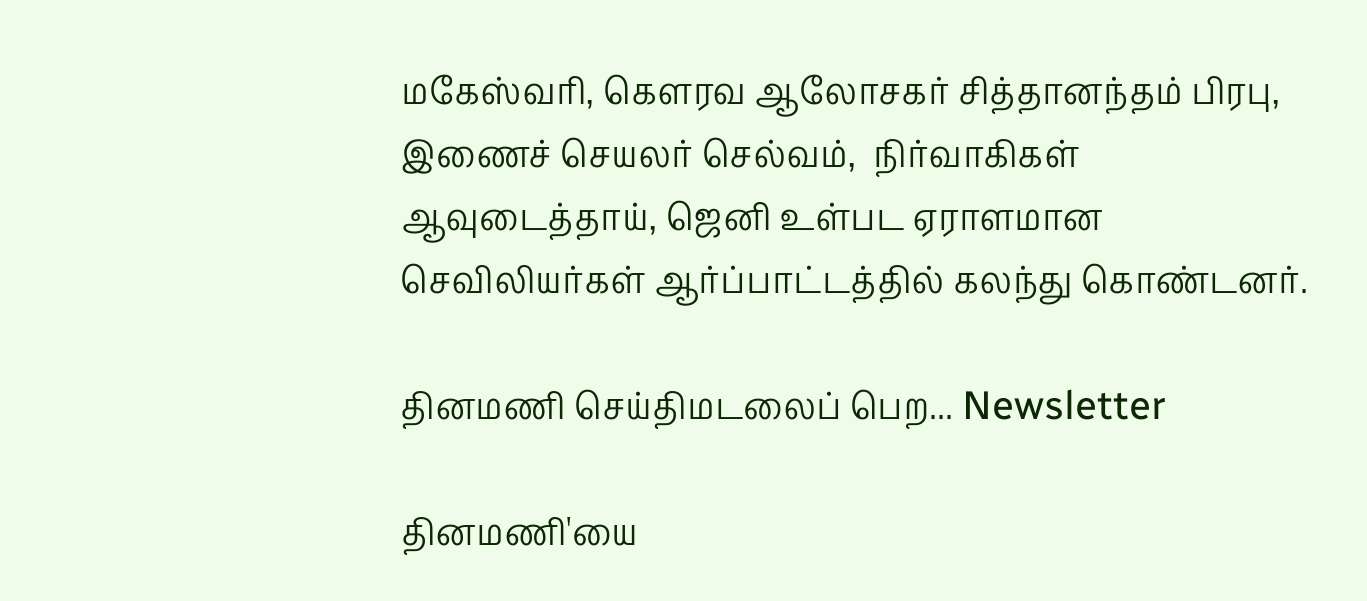மகேஸ்வரி, கெளரவ ஆலோசகர் சித்தானந்தம் பிரபு,  இணைச் செயலர் செல்வம்,  நிர்வாகிகள் ஆவுடைத்தாய், ஜெனி உள்பட ஏராளமான செவிலியர்கள் ஆர்ப்பாட்டத்தில் கலந்து கொண்டனர்.

தினமணி செய்திமடலைப் பெற... Newsletter

தினமணி'யை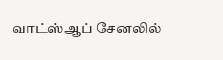வாட்ஸ்ஆப் சேனலில்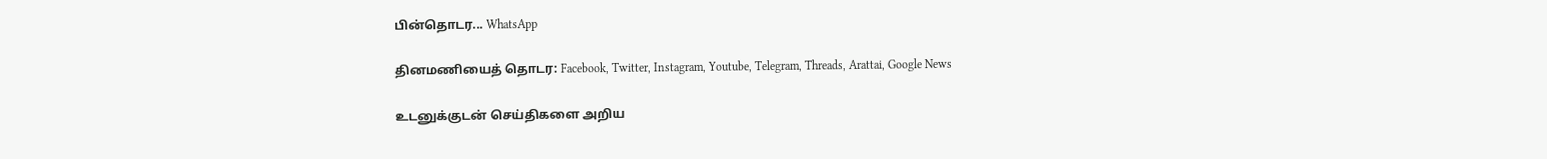பின்தொடர... WhatsApp

தினமணியைத் தொடர: Facebook, Twitter, Instagram, Youtube, Telegram, Threads, Arattai, Google News

உடனுக்குடன் செய்திகளை அறிய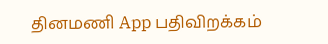தினமணி App பதிவிறக்கம்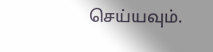செய்யவும்.